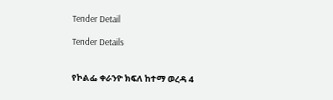Tender Detail

Tender Details


የኮልፌ ቀራንዮ ክፍለ ከተማ ወረዳ 4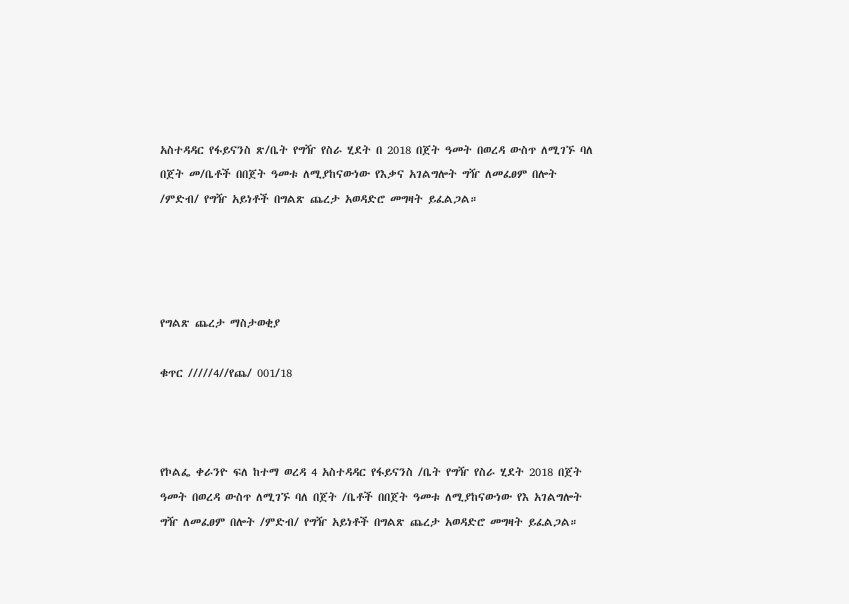አስተዳዳር የፋይናንስ ጽ/ቤት የግዥ የስራ ሂደት በ 2018 በጀት ዓመት በወረዳ ውስጥ ለሚገኙ ባለ በጀት መ/ቤቶች በበጀት ዓመቱ ለሚያከናውነው የእቃና አገልግሎት ግዥ ለመፈፀም በሎት /ምድብ/ የግዥ አይነቶች በግልጽ ጨረታ አወዳድሮ መግዛት ይፈልጋል።




የግልጽ ጨረታ ማስታወቂያ

ቁጥር /////4//የጨ/ 001/18



የኮልፌ ቀራንዮ ፍለ ከተማ ወረዳ 4 አስተዳዳር የፋይናንስ /ቤት የግዥ የስራ ሂደት 2018 በጀት ዓመት በወረዳ ውስጥ ለሚገኙ ባለ በጀት /ቤቶች በበጀት ዓመቱ ለሚያከናውነው የእ አገልግሎት ግዥ ለመፈፀም በሎት /ምድብ/ የግዥ አይነቶች በግልጽ ጨረታ አወዳድሮ መግዛት ይፈልጋል።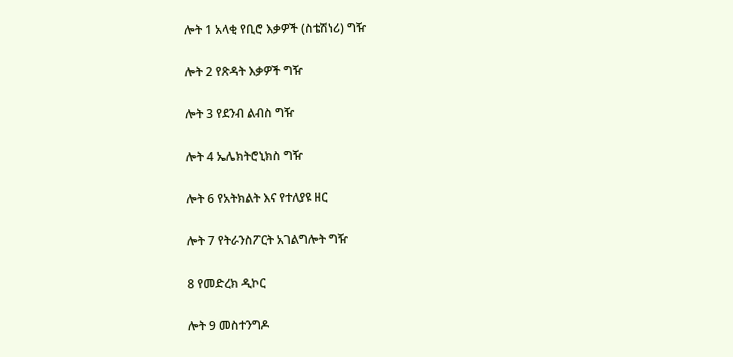ሎት 1 አላቂ የቢሮ እቃዎች (ስቴሽነሪ) ግዥ

ሎት 2 የጽዳት እቃዎች ግዥ

ሎት 3 የደንብ ልብስ ግዥ

ሎት 4 ኤሌክትሮኒክስ ግዥ

ሎት 6 የአትክልት እና የተለያዩ ዘር

ሎት 7 የትራንስፖርት አገልግሎት ግዥ

8 የመድረክ ዲኮር

ሎት 9 መስተንግዶ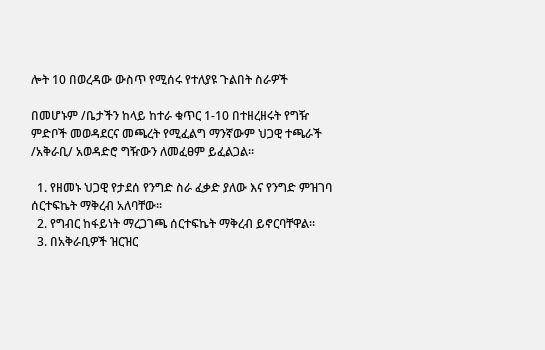ሎት 10 በወረዳው ውስጥ የሚሰሩ የተለያዩ ጉልበት ስራዎች

በመሆኑም /ቤታችን ከላይ ከተራ ቁጥር 1-10 በተዘረዘሩት የግዥ ምድቦች መወዳደርና መጫረት የሚፈልግ ማንኛውም ህጋዊ ተጫራች /አቅራቢ/ አወዳድሮ ግዥውን ለመፈፀም ይፈልጋል።

  1. የዘመኑ ህጋዊ የታደሰ የንግድ ስራ ፈቃድ ያለው እና የንግድ ምዝገባ ሰርተፍኬት ማቅረብ አለባቸው፡፡
  2. የግብር ከፋይነት ማረጋገጫ ሰርተፍኬት ማቅረብ ይኖርባቸዋል።
  3. በአቅራቢዎች ዝርዝር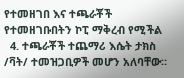የተመዘገበ እና ተጫራቾች የተመዘገቡበትን ኮፒ ማቅረብ የሚችል
  4. ተጫራቾች ተጨማሪ እሴት ታክስ /ቫት/ ተመዝጋቢዎች መሆን አለባቸው።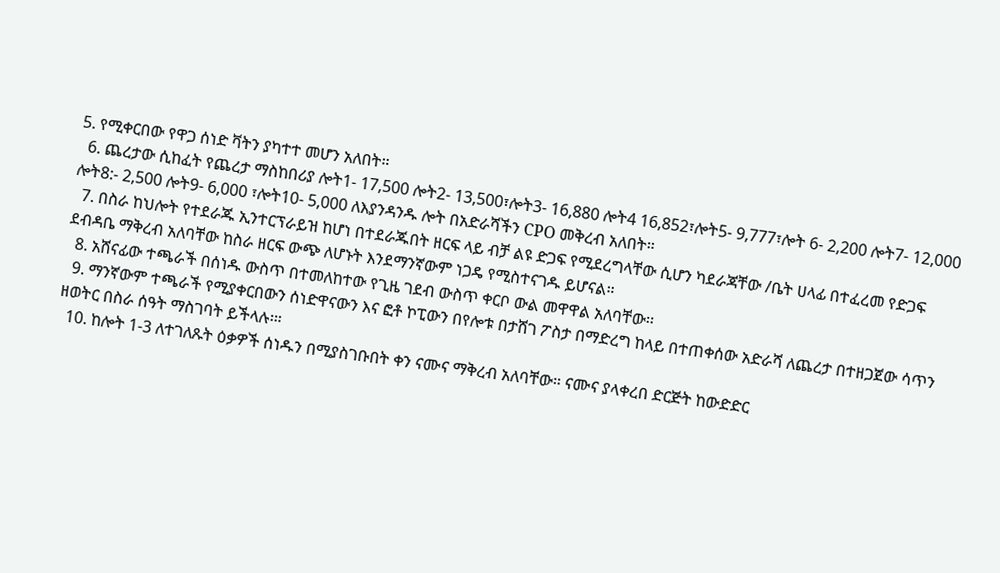5. የሚቀርበው የዋጋ ሰነድ ቫትን ያካተተ መሆን አለበት።
  6. ጨረታው ሲከፈት የጨረታ ማስከበሪያ ሎት1- 17,500 ሎት2- 13,500፣ሎት3- 16,880 ሎት4 16,852፣ሎት5- 9,777፣ሎት 6- 2,200 ሎት7- 12,000 ሎት8:- 2,500 ሎት9- 6,000 ፣ሎት10- 5,000 ለእያንዳንዱ ሎት በአድራሻችን CPO መቅረብ አለበት።
  7. በስራ ከህሎት የተደራጁ ኢንተርፕራይዝ ከሆነ በተደራጁበት ዘርፍ ላይ ብቻ ልዩ ድጋፍ የሚደረግላቸው ሲሆን ካደራጃቸው /ቤት ሀላፊ በተፈረመ የድጋፍ ደብዳቤ ማቅረብ አለባቸው ከስራ ዘርፍ ውጭ ለሆኑት እንደማንኛውም ነጋዴ የሚስተናገዱ ይሆናል።
  8. አሸናፊው ተጫራች በሰነዱ ውስጥ በተመለከተው የጊዜ ገደብ ውስጥ ቀርቦ ውል መዋዋል አለባቸው፡፡
  9. ማንኛውም ተጫራች የሚያቀርበውን ሰነድዋናውን እና ፎቶ ኮፒውን በየሎቱ በታሸገ ፖስታ በማድረግ ከላይ በተጠቀሰው አድራሻ ለጨረታ በተዘጋጀው ሳጥን ዘወትር በስራ ሰዓት ማስገባት ይችላሉ፡።
  10. ከሎት 1-3 ለተገለጹት ዕቃዎች ሰነዱን በሚያስገቡበት ቀን ናሙና ማቅረብ አለባቸው። ናሙና ያላቀረበ ድርጅት ከውድድር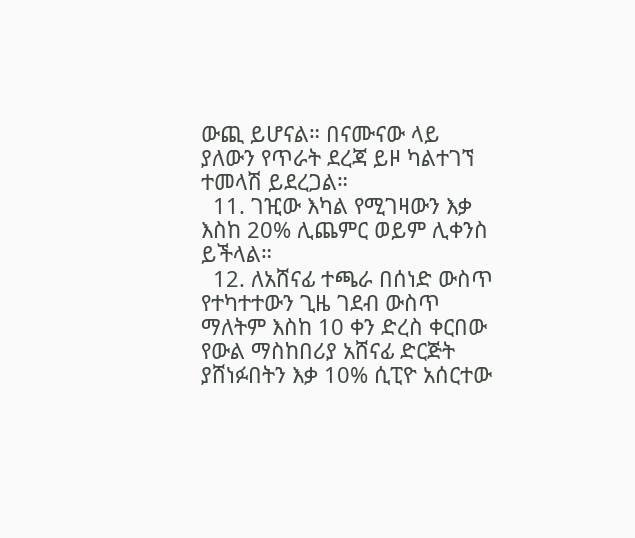ውጪ ይሆናል። በናሙናው ላይ ያለውን የጥራት ደረጃ ይዞ ካልተገኘ ተመላሽ ይደረጋል።
  11. ገዢው እካል የሚገዛውን እቃ እስከ 20% ሊጨምር ወይም ሊቀንስ ይችላል።
  12. ለአሸናፊ ተጫራ በሰነድ ውስጥ የተካተተውን ጊዜ ገደብ ውስጥ ማለትም እስከ 10 ቀን ድረስ ቀርበው የውል ማስከበሪያ አሸናፊ ድርጅት ያሸነፉበትን እቃ 10% ሲፒዮ አሰርተው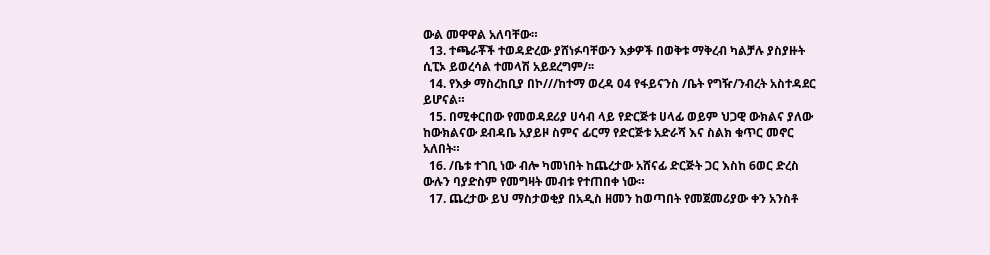ውል መዋዋል አለባቸው።
  13. ተጫራቾች ተወዳድረው ያሸነፉባቸውን እቃዎች በወቅቱ ማቅረብ ካልቻሉ ያስያዙት ሲፒኦ ይወረሳል ተመላሽ አይደረግም/፡፡
  14. የእቃ ማስረከቢያ በኮ///ከተማ ወረዳ 04 የፋይናንስ /ቤት የግዥ/ንብረት አስተዳደር ይሆናል።
  15. በሚቀርበው የመወዳደሪያ ሀሳብ ላይ የድርጅቱ ሀላፊ ወይም ህጋዊ ውክልና ያለው ከውክልናው ደብዳቤ አያይዞ ስምና ፊርማ የድርጅቱ አድራሻ እና ስልክ ቁጥር መኖር አለበት።
  16. /ቤቱ ተገቢ ነው ብሎ ካመነበት ከጨረታው አሸናፊ ድርጅት ጋር እስከ 6ወር ድረስ ውሉን ባያድስም የመግዛት መብቱ የተጠበቀ ነው።
  17. ጨረታው ይህ ማስታወቂያ በአዲስ ዘመን ከወጣበት የመጀመሪያው ቀን አንስቶ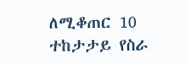ለሚቆጠር 10 ተከታታይ የስራ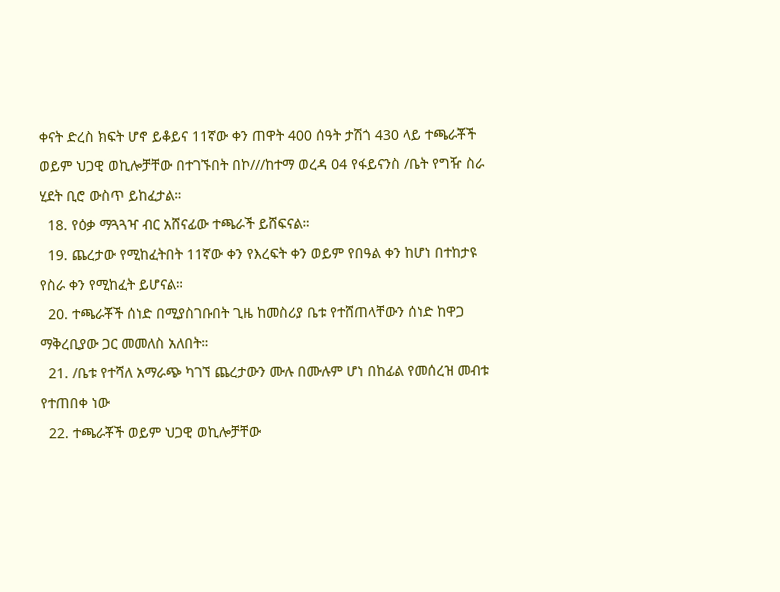ቀናት ድረስ ክፍት ሆኖ ይቆይና 11ኛው ቀን ጠዋት 400 ሰዓት ታሽጎ 430 ላይ ተጫራቾች ወይም ህጋዊ ወኪሎቻቸው በተገኙበት በኮ///ከተማ ወረዳ 04 የፋይናንስ /ቤት የግዥ ስራ ሂደት ቢሮ ውስጥ ይከፈታል።
  18. የዕቃ ማጓጓዣ ብር አሸናፊው ተጫራች ይሸፍናል።
  19. ጨረታው የሚከፈትበት 11ኛው ቀን የእረፍት ቀን ወይም የበዓል ቀን ከሆነ በተከታዩ የስራ ቀን የሚከፈት ይሆናል።
  20. ተጫራቾች ሰነድ በሚያስገቡበት ጊዜ ከመስሪያ ቤቱ የተሸጠላቸውን ሰነድ ከዋጋ ማቅረቢያው ጋር መመለስ አለበት።
  21. /ቤቱ የተሻለ አማራጭ ካገኘ ጨረታውን ሙሉ በሙሉም ሆነ በከፊል የመሰረዝ መብቱ የተጠበቀ ነው
  22. ተጫራቾች ወይም ህጋዊ ወኪሎቻቸው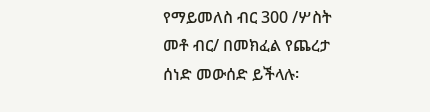የማይመለስ ብር 300 /ሦስት መቶ ብር/ በመክፈል የጨረታ ሰነድ መውሰድ ይችላሉ፡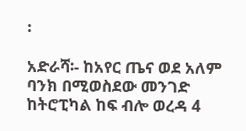፡

አድራሻ፡- ከአየር ጤና ወደ አለም ባንክ በሚወስደው መንገድ ከትሮፒካል ከፍ ብሎ ወረዳ 4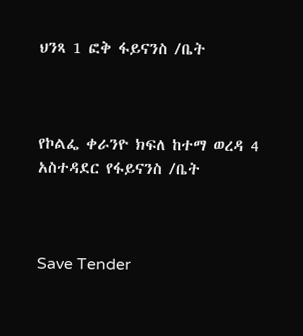ህንጻ 1 ፎቅ ፋይናንስ /ቤት



የኮልፌ ቀራንዮ ክፍለ ከተማ ወረዳ 4 አስተዳደር የፋይናንስ /ቤት



Save Tender